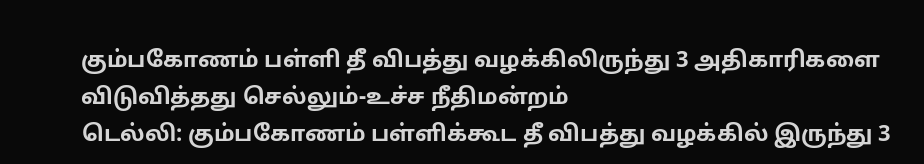கும்பகோணம் பள்ளி தீ விபத்து வழக்கிலிருந்து 3 அதிகாரிகளை விடுவித்தது செல்லும்-உச்ச நீதிமன்றம்
டெல்லி: கும்பகோணம் பள்ளிக்கூட தீ விபத்து வழக்கில் இருந்து 3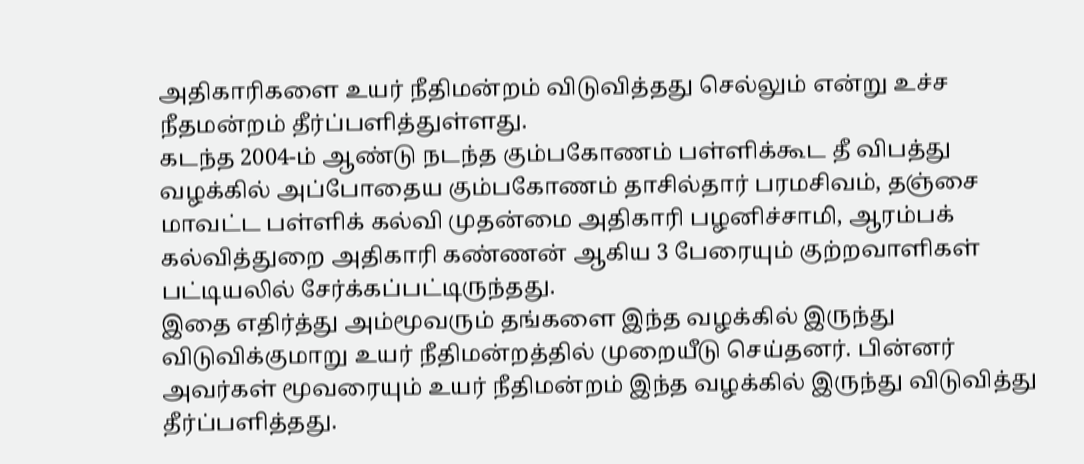அதிகாரிகளை உயர் நீதிமன்றம் விடுவித்தது செல்லும் என்று உச்ச நீதமன்றம் தீர்ப்பளித்துள்ளது.
கடந்த 2004-ம் ஆண்டு நடந்த கும்பகோணம் பள்ளிக்கூட தீ விபத்து வழக்கில் அப்போதைய கும்பகோணம் தாசில்தார் பரமசிவம், தஞ்சை மாவட்ட பள்ளிக் கல்வி முதன்மை அதிகாரி பழனிச்சாமி, ஆரம்பக் கல்வித்துறை அதிகாரி கண்ணன் ஆகிய 3 பேரையும் குற்றவாளிகள் பட்டியலில் சேர்க்கப்பட்டிருந்தது.
இதை எதிர்த்து அம்மூவரும் தங்களை இந்த வழக்கில் இருந்து விடுவிக்குமாறு உயர் நீதிமன்றத்தில் முறையீடு செய்தனர். பின்னர் அவர்கள் மூவரையும் உயர் நீதிமன்றம் இந்த வழக்கில் இருந்து விடுவித்து தீர்ப்பளித்தது.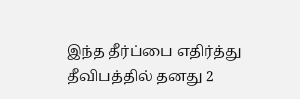இந்த தீர்ப்பை எதிர்த்து தீவிபத்தில் தனது 2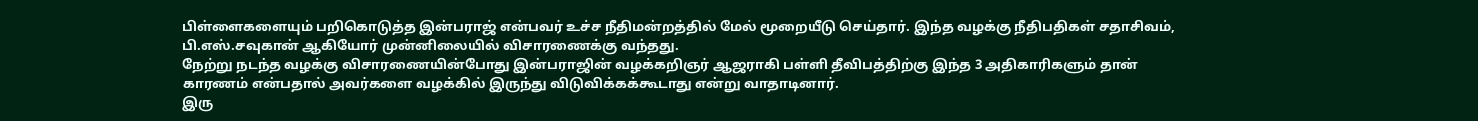பிள்ளைகளையும் பறிகொடுத்த இன்பராஜ் என்பவர் உச்ச நீதிமன்றத்தில் மேல் மூறையீடு செய்தார். இந்த வழக்கு நீதிபதிகள் சதாசிவம், பி.எஸ்.சவுகான் ஆகியோர் முன்னிலையில் விசாரணைக்கு வந்தது.
நேற்று நடந்த வழக்கு விசாரணையின்போது இன்பராஜின் வழக்கறிஞர் ஆஜராகி பள்ளி தீவிபத்திற்கு இந்த 3 அதிகாரிகளும் தான் காரணம் என்பதால் அவர்களை வழக்கில் இருந்து விடுவிக்கக்கூடாது என்று வாதாடினார்.
இரு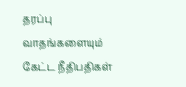தரப்பு வாதங்களையும் கேட்ட நீதிபதிகள்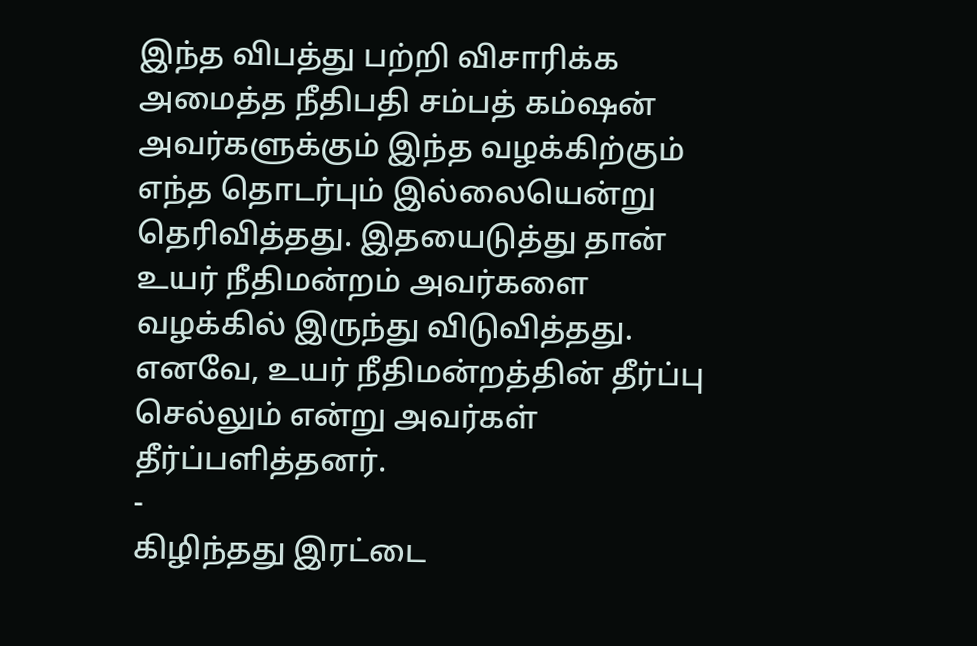இந்த விபத்து பற்றி விசாரிக்க அமைத்த நீதிபதி சம்பத் கம்ஷன் அவர்களுக்கும் இந்த வழக்கிற்கும் எந்த தொடர்பும் இல்லையென்று தெரிவித்தது. இதயைடுத்து தான் உயர் நீதிமன்றம் அவர்களை வழக்கில் இருந்து விடுவித்தது. எனவே, உயர் நீதிமன்றத்தின் தீர்ப்பு செல்லும் என்று அவர்கள் தீர்ப்பளித்தனர்.
-
கிழிந்தது இரட்டை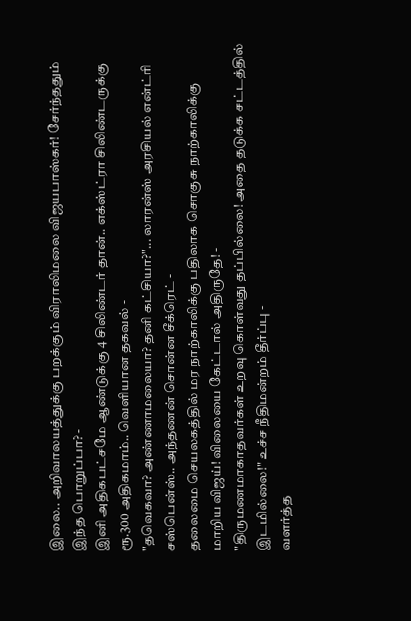இலை.. அறிவாலயத்துக்கு பறக்கும் விராலிமலை விஜயபாஸ்கர்! சேர்ந்ததும் இந்த பொறுப்பா? -
இனி அதிகபட்சமே ஆண்டுக்கு 4 சிலிண்டர் தான்.. எக்ஸ்ட்ரா சிலிண்டருக்கு ரூ.300 அதிகமாம்.. வெளியான தகவல் -
"தவெகவா? அண்ணாமலையா? தனி கட்சியா?"... லாரன்ஸ் அரசியல் என்ட்ரி சஸ்பென்ஸ்.. அந்தணன் சொன்ன சீக்ரெட் -
தலைமை செயலகத்தில் மர நாற்காலிக்கு பதிலாக சொகுசு நாற்காலிக்கு மாறிய விஜய்! விலையை கேட்டால் அதிருதே! -
"திருமணமாகாதவர்கள் உறவு கொள்வது தப்பில்லை! அதை தடுக்க சட்டத்தில் இடமில்லை!" உச்ச நீதிமன்றம் தீர்ப்பு -
வளர்த்த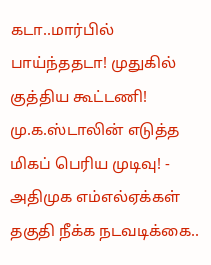கடா..மார்பில் பாய்ந்ததடா! முதுகில் குத்திய கூட்டணி! மு.க.ஸ்டாலின் எடுத்த மிகப் பெரிய முடிவு! -
அதிமுக எம்எல்ஏக்கள் தகுதி நீக்க நடவடிக்கை..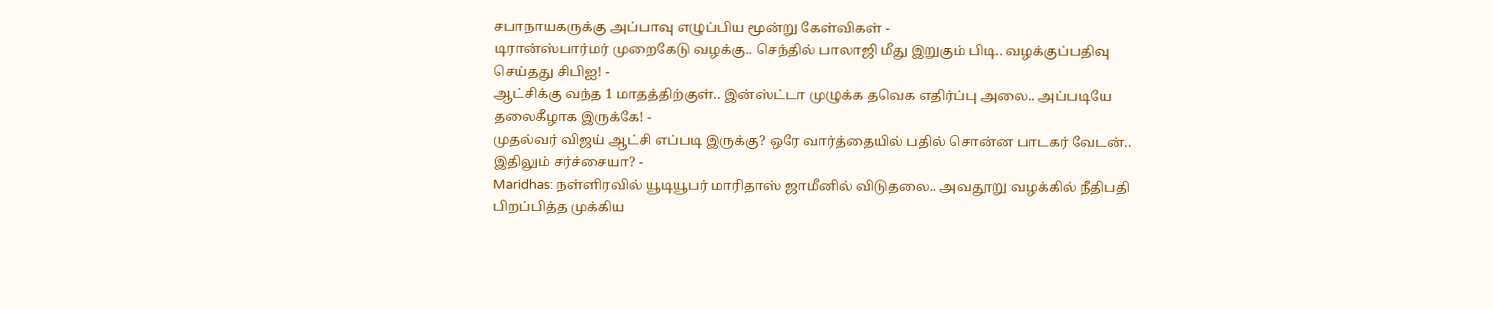சபாநாயகருக்கு அப்பாவு எழுப்பிய மூன்று கேள்விகள் -
டிரான்ஸ்பார்மர் முறைகேடு வழக்கு.. செந்தில் பாலாஜி மீது இறுகும் பிடி.. வழக்குப்பதிவு செய்தது சிபிஐ! -
ஆட்சிக்கு வந்த 1 மாதத்திற்குள்.. இன்ஸ்ட்டா முழுக்க தவெக எதிர்ப்பு அலை.. அப்படியே தலைகீழாக இருக்கே! -
முதல்வர் விஜய் ஆட்சி எப்படி இருக்கு? ஒரே வார்த்தையில் பதில் சொன்ன பாடகர் வேடன்.. இதிலும் சர்ச்சையா? -
Maridhas: நள்ளிரவில் யூடியூபர் மாரிதாஸ் ஜாமீனில் விடுதலை.. அவதூறு வழக்கில் நீதிபதி பிறப்பித்த முக்கிய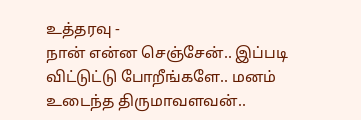உத்தரவு -
நான் என்ன செஞ்சேன்.. இப்படி விட்டுட்டு போறீங்களே.. மனம் உடைந்த திருமாவளவன்..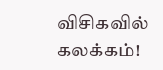விசிகவில் கலக்கம்!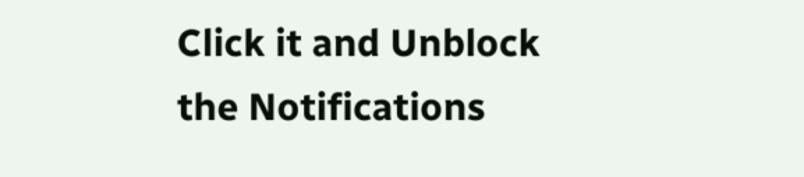Click it and Unblock the Notifications